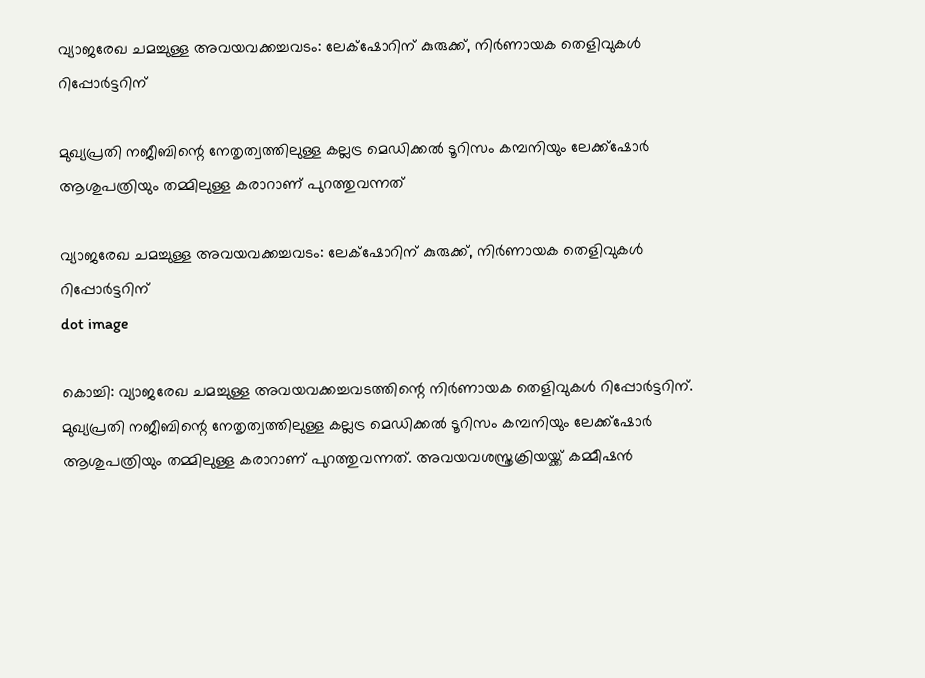വ്യാജരേഖ ചമച്ചുള്ള അവയവക്കച്ചവടം: ലേക്‌ഷോറിന് കുരുക്ക്, നിര്‍ണായക തെളിവുകള്‍ റിപ്പോര്‍ട്ടറിന്

മുഖ്യപ്രതി നജീബിന്റെ നേതൃത്വത്തിലുള്ള കല്ലട്ര മെഡിക്കല്‍ ടൂറിസം കമ്പനിയും ലേക്ക്‌ഷോര്‍ ആശുപത്രിയും തമ്മിലുള്ള കരാറാണ് പുറത്തുവന്നത്

വ്യാജരേഖ ചമച്ചുള്ള അവയവക്കച്ചവടം: ലേക്‌ഷോറിന് കുരുക്ക്, നിര്‍ണായക തെളിവുകള്‍ റിപ്പോര്‍ട്ടറിന്
dot image

കൊച്ചി: വ്യാജരേഖ ചമച്ചുള്ള അവയവക്കച്ചവടത്തിന്റെ നിര്‍ണായക തെളിവുകള്‍ റിപ്പോര്‍ട്ടറിന്. മുഖ്യപ്രതി നജീബിന്റെ നേതൃത്വത്തിലുള്ള കല്ലട്ര മെഡിക്കല്‍ ടൂറിസം കമ്പനിയും ലേക്ക്‌ഷോര്‍ ആശുപത്രിയും തമ്മിലുള്ള കരാറാണ് പുറത്തുവന്നത്. അവയവശസ്ത്രക്രിയയ്ക്ക് കമ്മീഷന്‍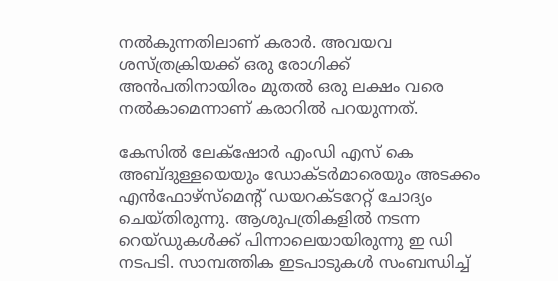നല്‍കുന്നതിലാണ് കരാര്‍. അവയവ ശസ്ത്രക്രിയക്ക് ഒരു രോഗിക്ക് അന്‍പതിനായിരം മുതല്‍ ഒരു ലക്ഷം വരെ നല്‍കാമെന്നാണ് കരാറില്‍ പറയുന്നത്.

കേസില്‍ ലേക്‌ഷോര്‍ എംഡി എസ് കെ അബ്ദുള്ളയെയും ഡോക്ടര്‍മാരെയും അടക്കം എന്‍ഫോഴ്‌സ്‌മെന്റ് ഡയറക്ടറേറ്റ് ചോദ്യം ചെയ്തിരുന്നു. ആശുപത്രികളില്‍ നടന്ന റെയ്ഡുകള്‍ക്ക് പിന്നാലെയായിരുന്നു ഇ ഡി നടപടി. സാമ്പത്തിക ഇടപാടുകള്‍ സംബന്ധിച്ച്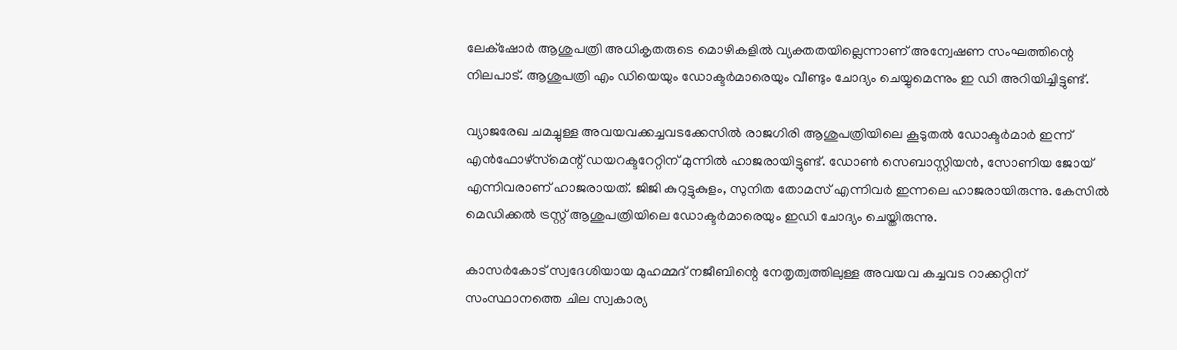ലേക്‌ഷോര്‍ ആശുപത്രി അധികൃതരുടെ മൊഴികളില്‍ വ്യക്തതയില്ലെന്നാണ് അന്വേഷണ സംഘത്തിന്റെ നിലപാട്. ആശുപത്രി എം ഡിയെയും ഡോക്ടര്‍മാരെയും വീണ്ടും ചോദ്യം ചെയ്യുമെന്നും ഇ ഡി അറിയിച്ചിട്ടുണ്ട്.

വ്യാജരേഖ ചമച്ചുള്ള അവയവക്കച്ചവടക്കേസില്‍ രാജഗിരി ആശുപത്രിയിലെ കൂടുതല്‍ ഡോക്ടര്‍മാര്‍ ഇന്ന് എന്‍ഫോഴ്‌സ്‌മെന്റ് ഡയറക്ടറേറ്റിന് മുന്നില്‍ ഹാജരായിട്ടുണ്ട്. ഡോണ്‍ സെബാസ്റ്റിയന്‍, സോണിയ ജോയ് എന്നിവരാണ് ഹാജരായത്. ജിജി കുറുട്ടുകുളം, സുനിത തോമസ് എന്നിവര്‍ ഇന്നലെ ഹാജരായിരുന്നു. കേസില്‍ മെഡിക്കല്‍ ട്രസ്റ്റ് ആശുപത്രിയിലെ ഡോക്ടര്‍മാരെയും ഇഡി ചോദ്യം ചെയ്തിരുന്നു.

കാസര്‍കോട് സ്വദേശിയായ മുഹമ്മദ് നജീബിന്റെ നേതൃത്വത്തിലുള്ള അവയവ കച്ചവട റാക്കറ്റിന് സംസ്ഥാനത്തെ ചില സ്വകാര്യ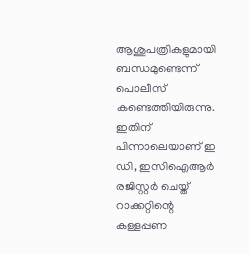ആശുപത്രികളുമായി ബന്ധമുണ്ടെന്ന് പൊലീസ് കണ്ടെത്തിയിരുന്നു. ഇതിന് പിന്നാലെയാണ് ഇ ഡി, ഇസിഐആര്‍ രജിസ്റ്റര്‍ ചെയ്ത് റാക്കറ്റിന്റെ കള്ളപ്പണ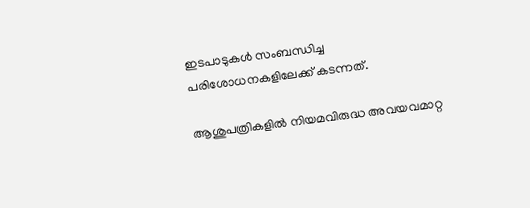ഇടപാടുകള്‍ സംബന്ധിച്ച പരിശോധനകളിലേക്ക് കടന്നത്.

ആശുപത്രികളില്‍ നിയമവിരുദ്ധ അവയവമാറ്റ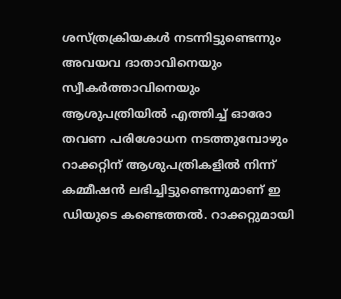ശസ്ത്രക്രിയകള്‍ നടന്നിട്ടുണ്ടെന്നും അവയവ ദാതാവിനെയും സ്വീകര്‍ത്താവിനെയും ആശുപത്രിയില്‍ എത്തിച്ച് ഓരോ തവണ പരിശോധന നടത്തുമ്പോഴും റാക്കറ്റിന് ആശുപത്രികളില്‍ നിന്ന് കമ്മീഷന്‍ ലഭിച്ചിട്ടുണ്ടെന്നുമാണ് ഇ ഡിയുടെ കണ്ടെത്തല്‍. റാക്കറ്റുമായി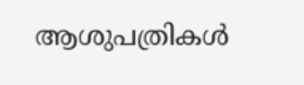ആശുപത്രികള്‍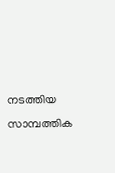നടത്തിയ സാമ്പത്തിക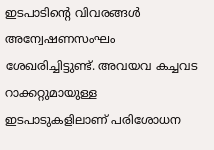ഇടപാടിന്റെ വിവരങ്ങള്‍ അന്വേഷണസംഘം ശേഖരിച്ചിട്ടുണ്ട്. അവയവ കച്ചവട റാക്കറ്റുമായുള്ള ഇടപാടുകളിലാണ് പരിശോധന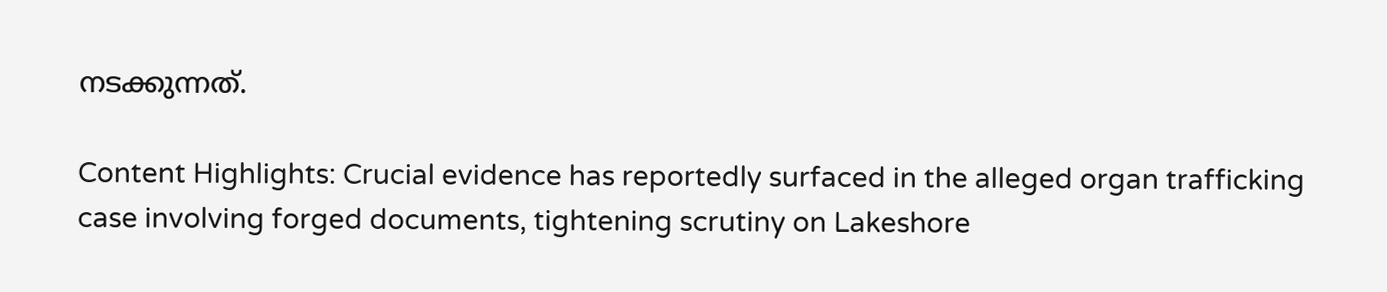നടക്കുന്നത്.

Content Highlights: Crucial evidence has reportedly surfaced in the alleged organ trafficking case involving forged documents, tightening scrutiny on Lakeshore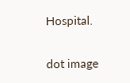Hospital.

dot image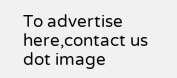To advertise here,contact us
dot image